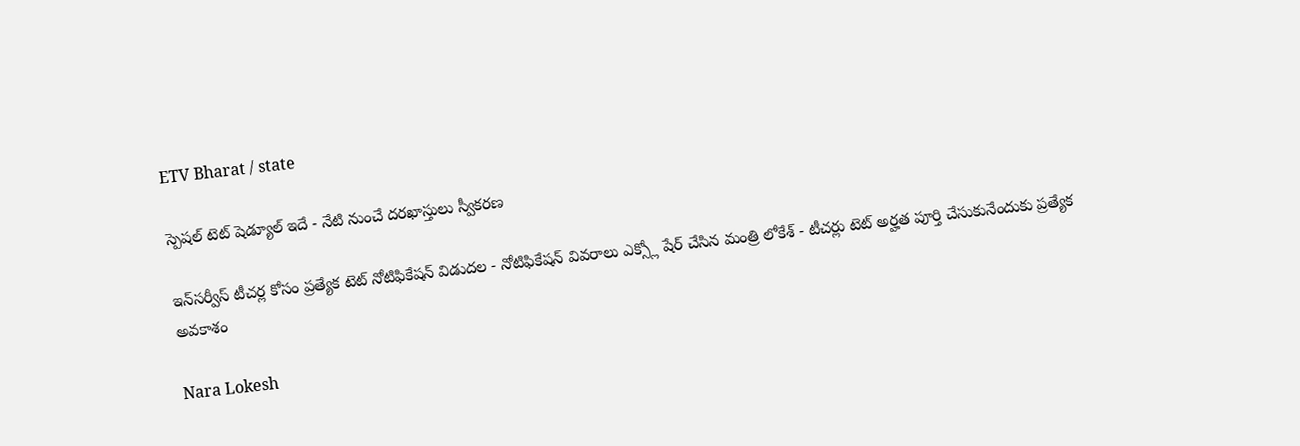ETV Bharat / state

స్పెషల్ టెట్‌ షెడ్యూల్ ఇదే - నేటి నుంచే దరఖాస్తులు స్వీకరణ

ఇన్‌సర్వీస్‌ టీచర్ల కోసం ప్రత్యేక టెట్‌ నోటిఫికేషన్‌ విడుదల - నోటిఫికేషన్‌ వివరాలు ఎక్స్లో షేర్ చేసిన మంత్రి లోకేశ్ - టీచర్లు టెట్‌ అర్హత పూర్తి చేసుకునేందుకు ప్రత్యేక అవకాశం

Nara Lokesh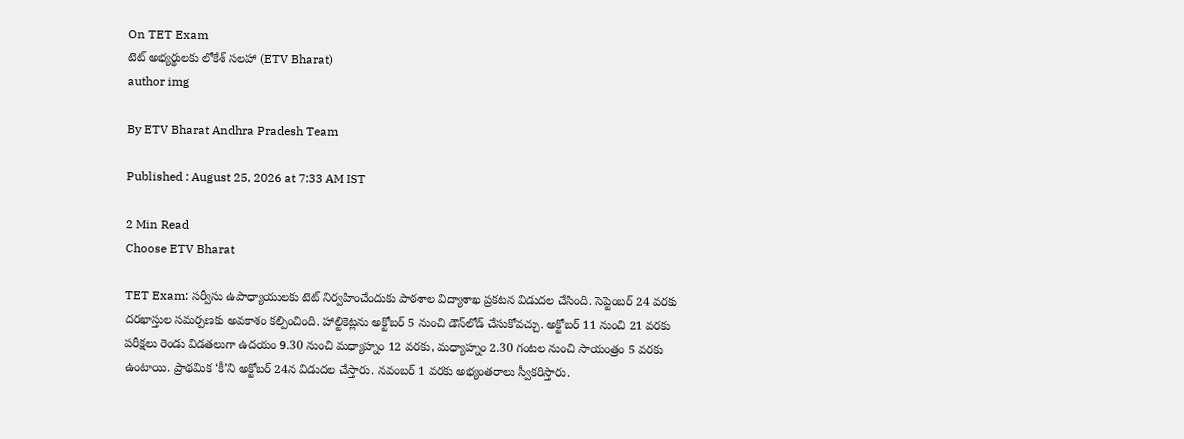On TET Exam
టెట్ అభ్యర్థులకు లోకేశ్ సలహా (ETV Bharat)
author img

By ETV Bharat Andhra Pradesh Team

Published : August 25, 2026 at 7:33 AM IST

2 Min Read
Choose ETV Bharat

TET Exam: సర్వీసు ఉపాధ్యాయులకు టెట్‌ నిర్వహించేందుకు పాఠశాల విద్యాశాఖ ప్రకటన విడుదల చేసింది. సెప్టెంబర్‌ 24 వరకు దరఖాస్తుల సమర్పణకు అవకాశం కల్పించింది. హాల్టికెట్లను అక్టోబర్‌ 5 నుంచి డౌన్‌లోడ్‌ చేసుకోవచ్చు. అక్టోబర్‌ 11 నుంచి 21 వరకు పరీక్షలు రెండు విడతలుగా ఉదయం 9.30 నుంచి మధ్యాహ్నం 12 వరకు, మధ్యాహ్నం 2.30 గంటల నుంచి సాయంత్రం 5 వరకు ఉంటాయి. ప్రాథమిక ‘కీ’ని అక్టోబర్‌ 24న విడుదల చేస్తారు. నవంబర్‌ 1 వరకు అభ్యంతరాలు స్వీకరిస్తారు.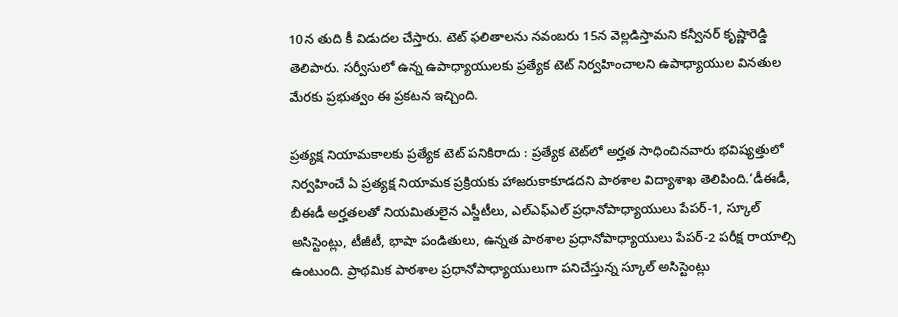10న తుది కీ విడుదల చేస్తారు. టెట్‌ ఫలితాలను నవంబరు 15న వెల్లడిస్తామని కన్వీనర్‌ కృష్ణారెడ్డి తెలిపారు. సర్వీసులో ఉన్న ఉపాధ్యాయులకు ప్రత్యేక టెట్‌ నిర్వహించాలని ఉపాధ్యాయుల వినతుల మేరకు ప్రభుత్వం ఈ ప్రకటన ఇచ్చింది.

ప్రత్యక్ష నియామకాలకు ప్రత్యేక టెట్‌ పనికిరాదు : ప్రత్యేక టెట్‌లో అర్హత సాధించినవారు భవిష్యత్తులో నిర్వహించే ఏ ప్రత్యక్ష నియామక ప్రక్రియకు హాజరుకాకూడదని పాఠశాల విద్యాశాఖ తెలిపింది.‘డీఈడీ, బీఈడీ అర్హతలతో నియమితులైన ఎస్జీటీలు, ఎల్‌ఎఫ్‌ఎల్‌ ప్రధానోపాధ్యాయులు పేపర్‌-1, స్కూల్‌ అసిస్టెంట్లు, టీజీటీ, భాషా పండితులు, ఉన్నత పాఠశాల ప్రధానోపాధ్యాయులు పేపర్‌-2 పరీక్ష రాయాల్సి ఉంటుంది. ప్రాథమిక పాఠశాల ప్రధానోపాధ్యాయులుగా పనిచేస్తున్న స్కూల్‌ అసిస్టెంట్లు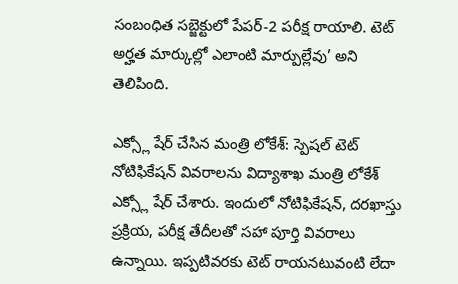సంబంధిత సబ్జెక్టులో పేపర్‌-2 పరీక్ష రాయాలి. టెట్‌ అర్హత మార్కుల్లో ఎలాంటి మార్పుల్లేవు’ అని తెలిపింది.

ఎక్స్లో షేర్ చేసిన మంత్రి లోకేశ్: స్పెషల్ టెట్ నోటిఫికేషన్ వివరాలను విద్యాశాఖ మంత్రి లోకేశ్ ఎక్స్లో షేర్ చేశారు. ఇందులో నోటిఫికేషన్, దరఖాస్తు ప్రక్రియ, పరీక్ష తేదీలతో సహా పూర్తి వివరాలు ఉన్నాయి. ఇప్పటివరకు టెట్ రాయనటువంటి లేదా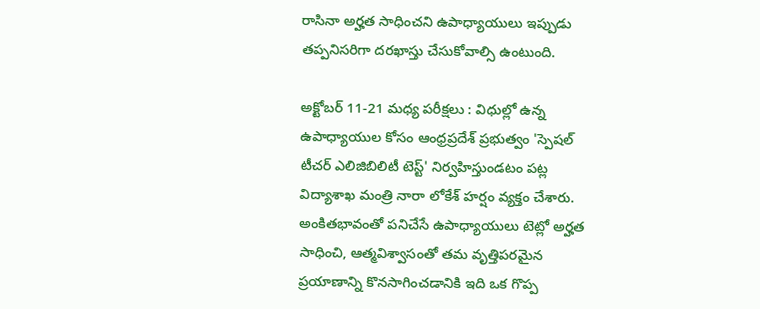రాసినా అర్హత సాధించని ఉపాధ్యాయులు ఇప్పుడు తప్పనిసరిగా దరఖాస్తు చేసుకోవాల్సి ఉంటుంది.

అక్టోబర్ 11-21 మధ్య పరీక్షలు : విధుల్లో ఉన్న ఉపాధ్యాయుల కోసం ఆంధ్రప్రదేశ్ ప్రభుత్వం 'స్పెషల్ టీచర్ ఎలిజిబిలిటీ టెస్ట్' నిర్వహిస్తుండటం పట్ల విద్యాశాఖ మంత్రి నారా లోకేశ్ హర్షం వ్యక్తం చేశారు. అంకితభావంతో పనిచేసే ఉపాధ్యాయులు టెట్లో అర్హత సాధించి, ఆత్మవిశ్వాసంతో తమ వృత్తిపరమైన ప్రయాణాన్ని కొనసాగించడానికి ఇది ఒక గొప్ప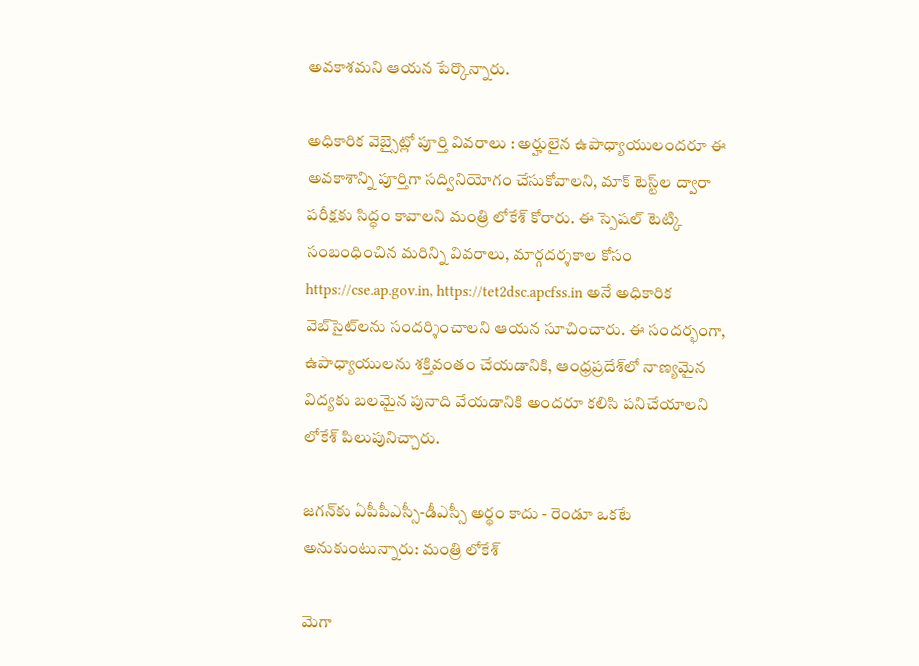అవకాశమని ఆయన పేర్కొన్నారు.

అధికారిక వెబ్సైట్లో పూర్తి వివరాలు : అర్హులైన ఉపాధ్యాయులందరూ ఈ అవకాశాన్ని పూర్తిగా సద్వినియోగం చేసుకోవాలని, మాక్ టెస్ట్‌ల ద్వారా పరీక్షకు సిద్ధం కావాలని మంత్రి లోకేశ్ కోరారు. ఈ స్పెషల్ టెట్కి సంబంధించిన మరిన్ని వివరాలు, మార్గదర్శకాల కోసం https://cse.ap.gov.in, https://tet2dsc.apcfss.in అనే అధికారిక వెబ్‌సైట్‌లను సందర్శించాలని ఆయన సూచించారు. ఈ సందర్భంగా, ఉపాధ్యాయులను శక్తివంతం చేయడానికి, ఆంధ్రప్రదేశ్‌లో నాణ్యమైన విద్యకు బలమైన పునాది వేయడానికి అందరూ కలిసి పనిచేయాలని లోకేశ్ పిలుపునిచ్చారు.

జగన్‌కు ఏపీపీఎస్సీ-డీఎస్సీ అర్థం కాదు - రెండూ ఒకటే అనుకుంటున్నారు: మంత్రి లోకేశ్

మెగా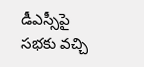డీఎస్సీపై సభకు వచ్చి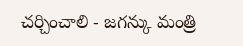చర్చించాలి - జగన్కు మంత్రి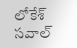లోకేశ్ సవాల్‌